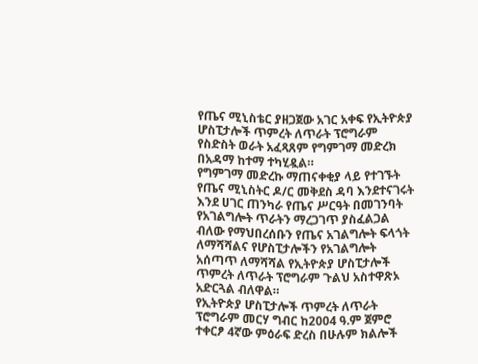የጤና ሚኒስቴር ያዘጋጀው አገር አቀፍ የኢትዮጵያ ሆስፒታሎች ጥምረት ለጥራት ፕሮግራም የስድስት ወራት አፈጻጸም የግምገማ መድረክ በአዳማ ከተማ ተካሂዷል።
የግምገማ መድረኩ ማጠናቀቂያ ላይ የተገኙት የጤና ሚኒስትር ዶ/ር መቅደስ ዳባ እንደተናገሩት እንደ ሀገር ጠንካራ የጤና ሥርዓት በመገንባት የአገልግሎት ጥራትን ማረጋገጥ ያስፈልጋል ብለው የማህበረሰቡን የጤና አገልግሎት ፍላጎት ለማሻሻልና የሆስፒታሎችን የአገልግሎት አሰጣጥ ለማሻሻል የኢትዮጵያ ሆስፒታሎች ጥምረት ለጥራት ፕሮግራም ጉልህ አስተዋጽኦ አድርጓል ብለዋል።
የኢትዮጵያ ሆስፒታሎች ጥምረት ለጥራት ፕሮግራም መርሃ ግብር ከ2004 ዓ.ም ጀምሮ ተቀርፆ 4ኛው ምዕራፍ ድረስ በሁሉም ክልሎች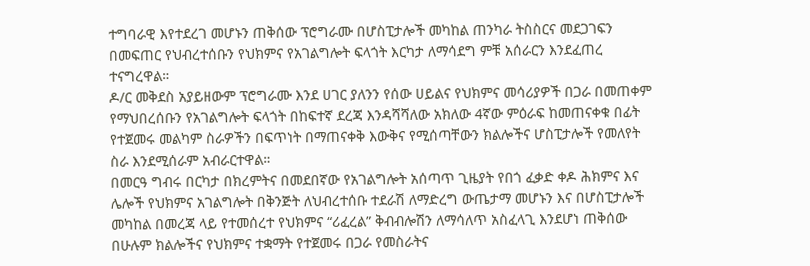ተግባራዊ እየተደረገ መሆኑን ጠቅሰው ፕሮግራሙ በሆስፒታሎች መካከል ጠንካራ ትስስርና መደጋገፍን በመፍጠር የህብረተሰቡን የህክምና የአገልግሎት ፍላጎት እርካታ ለማሳደግ ምቹ አሰራርን እንደፈጠረ ተናግረዋል።
ዶ/ር መቅደስ አያይዘውም ፕሮግራሙ እንደ ሀገር ያለንን የሰው ሀይልና የህክምና መሳሪያዎች በጋራ በመጠቀም የማህበረሰቡን የአገልግሎት ፍላጎት በከፍተኛ ደረጃ እንዳሻሻለው አክለው 4ኛው ምዕራፍ ከመጠናቀቁ በፊት የተጀመሩ መልካም ስራዎችን በፍጥነት በማጠናቀቅ እውቅና የሚሰጣቸውን ክልሎችና ሆስፒታሎች የመለየት ስራ እንደሚሰራም አብራርተዋል።
በመርዓ ግብሩ በርካታ በክረምትና በመደበኛው የአገልግሎት አሰጣጥ ጊዜያት የበጎ ፈቃድ ቀዶ ሕክምና እና ሌሎች የህክምና አገልግሎት በቅንጅት ለህብረተሰቡ ተደራሽ ለማድረግ ውጤታማ መሆኑን እና በሆስፒታሎች መካከል በመረጃ ላይ የተመሰረተ የህክምና “ሪፈረል” ቅብብሎሽን ለማሳለጥ አስፈላጊ እንደሆነ ጠቅሰው በሁሉም ክልሎችና የህክምና ተቋማት የተጀመሩ በጋራ የመስራትና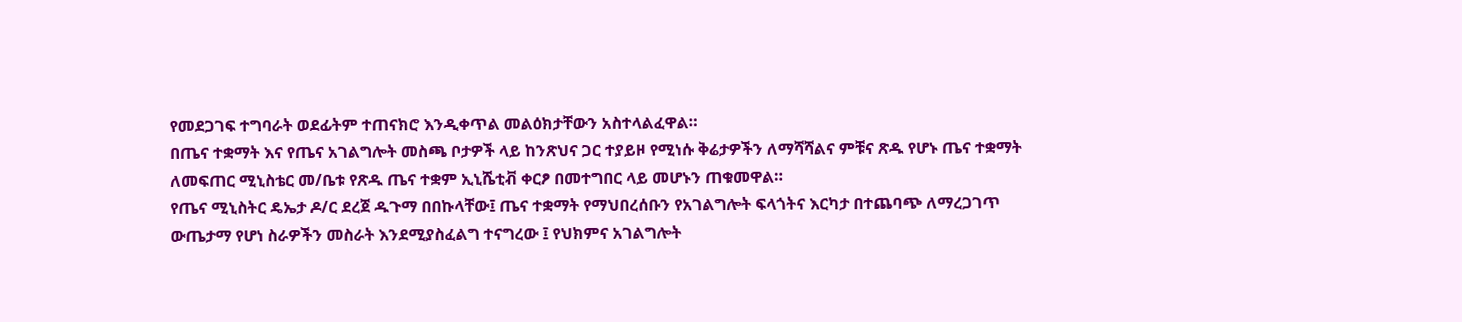የመደጋገፍ ተግባራት ወደፊትም ተጠናክሮ እንዲቀጥል መልዕክታቸውን አስተላልፈዋል።
በጤና ተቋማት እና የጤና አገልግሎት መስጫ ቦታዎች ላይ ከንጽህና ጋር ተያይዞ የሚነሱ ቅሬታዎችን ለማሻሻልና ምቹና ጽዱ የሆኑ ጤና ተቋማት ለመፍጠር ሚኒስቴር መ/ቤቱ የጽዱ ጤና ተቋም ኢኒሼቲቭ ቀርፆ በመተግበር ላይ መሆኑን ጠቁመዋል።
የጤና ሚኒስትር ዴኤታ ዶ/ር ደረጀ ዱጉማ በበኩላቸው፤ ጤና ተቋማት የማህበረሰቡን የአገልግሎት ፍላጎትና እርካታ በተጨባጭ ለማረጋገጥ ውጤታማ የሆነ ስራዎችን መስራት እንደሚያስፈልግ ተናግረው ፤ የህክምና አገልግሎት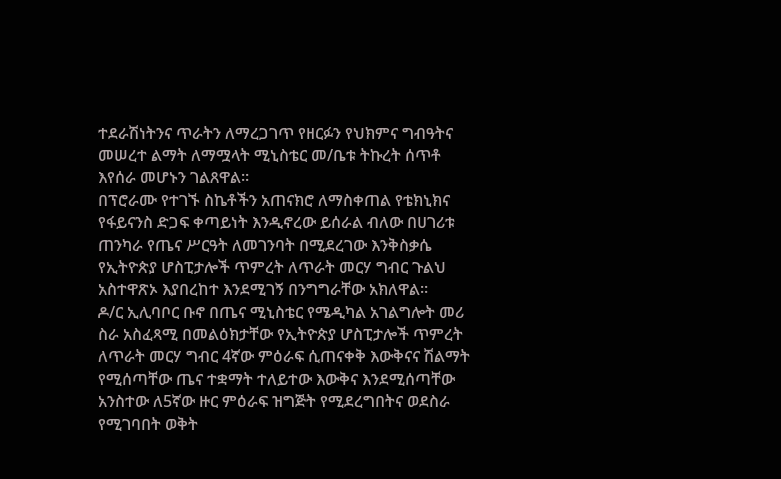ተደራሽነትንና ጥራትን ለማረጋገጥ የዘርፉን የህክምና ግብዓትና መሠረተ ልማት ለማሟላት ሚኒስቴር መ/ቤቱ ትኩረት ሰጥቶ እየሰራ መሆኑን ገልጸዋል።
በፕሮራሙ የተገኙ ስኬቶችን አጠናክሮ ለማስቀጠል የቴክኒክና የፋይናንስ ድጋፍ ቀጣይነት እንዲኖረው ይሰራል ብለው በሀገሪቱ ጠንካራ የጤና ሥርዓት ለመገንባት በሚደረገው እንቅስቃሴ የኢትዮጵያ ሆስፒታሎች ጥምረት ለጥራት መርሃ ግብር ጉልህ አስተዋጽኦ እያበረከተ እንደሚገኝ በንግግራቸው አክለዋል።
ዶ/ር ኢሊባቦር ቡኖ በጤና ሚኒስቴር የሜዲካል አገልግሎት መሪ ስራ አስፈጻሚ በመልዕክታቸው የኢትዮጵያ ሆስፒታሎች ጥምረት ለጥራት መርሃ ግብር 4ኛው ምዕራፍ ሲጠናቀቅ እውቅናና ሽልማት የሚሰጣቸው ጤና ተቋማት ተለይተው እውቅና እንደሚሰጣቸው አንስተው ለ5ኛው ዙር ምዕራፍ ዝግጅት የሚደረግበትና ወደስራ የሚገባበት ወቅት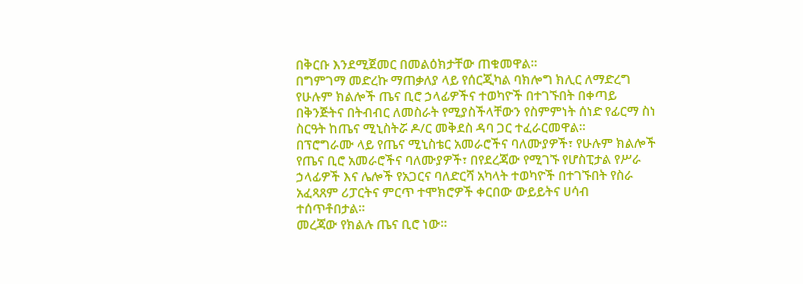በቅርቡ እንደሚጀመር በመልዕክታቸው ጠቁመዋል።
በግምገማ መድረኩ ማጠቃለያ ላይ የሰርጂካል ባክሎግ ክሊር ለማድረግ የሁሉም ክልሎች ጤና ቢሮ ኃላፊዎችና ተወካዮች በተገኙበት በቀጣይ በቅንጅትና በትብብር ለመስራት የሚያስችላቸውን የስምምነት ሰነድ የፊርማ ስነ ስርዓት ከጤና ሚኒስትሯ ዶ/ር መቅደስ ዳባ ጋር ተፈራርመዋል።
በፕሮግራሙ ላይ የጤና ሚኒስቴር አመራሮችና ባለሙያዎች፣ የሁሉም ክልሎች የጤና ቢሮ አመራሮችና ባለሙያዎች፣ በየደረጃው የሚገኙ የሆስፒታል የሥራ ኃላፊዎች እና ሌሎች የአጋርና ባለድርሻ አካላት ተወካዮች በተገኙበት የስራ አፈጻጸም ሪፓርትና ምርጥ ተሞክሮዎች ቀርበው ውይይትና ሀሳብ ተሰጥቶበታል።
መረጃው የክልሉ ጤና ቢሮ ነው።